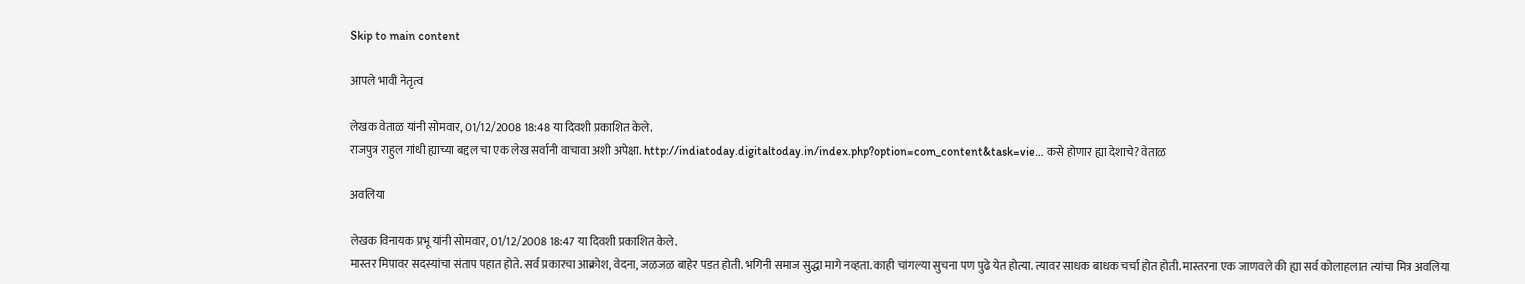Skip to main content

आपले भावी नेतृत्व

लेखक वेताळ यांनी सोमवार, 01/12/2008 18:48 या दिवशी प्रकाशित केले.
राजपुत्र राहुल गांधी ह्याच्या बद्दल चा एक लेख सर्वानी वाचावा अशी अपेक्षा. http://indiatoday.digitaltoday.in/index.php?option=com_content&task=vie… कसे होणार ह्या देशाचे? वेताळ

अवलिया

लेखक विनायक प्रभू यांनी सोमवार, 01/12/2008 18:47 या दिवशी प्रकाशित केले.
मास्तर मिपावर सदस्यांचा संताप पहात होते. सर्व प्रकारचा आक्रोश, वेदना, जळजळ बाहेर पडत होती. भगिनी समाज सुद्धा मागे नव्हता. काही चांगल्या सुचना पण पुढे येत होत्या. त्यावर साधक बाधक चर्चा होत होती. मास्तरना एक जाणवले की ह्या सर्व कोलाहलात त्यांचा मित्र अवलिया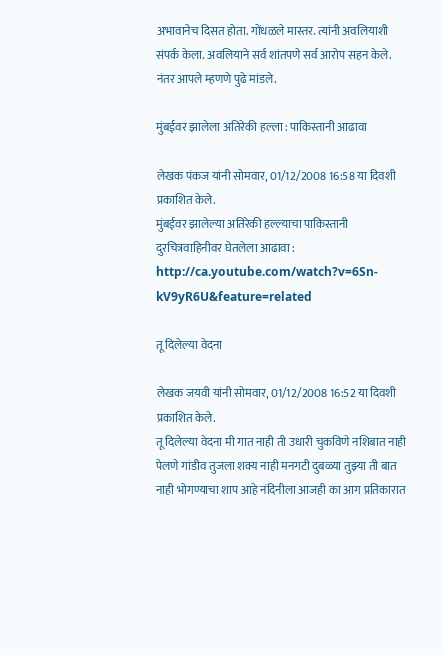अभावानेच दिसत होता. गोंधळले मास्तर. त्यांनी अवलियाशी संपर्क केला. अवलियाने सर्व शांतपणे सर्व आरोप सहन केले. नंतर आपले म्हणणे पुढे मांडले.

मुंबईवर झालेला अतिरेकी हल्ला : पाकिस्तानी आढावा

लेखक पंकज यांनी सोमवार, 01/12/2008 16:58 या दिवशी प्रकाशित केले.
मुंबईवर झालेल्या अतिरेकी हल्ल्याचा पाकिस्तानी दुरचित्रवाहिनीवर घेतलेला आढावा : http://ca.youtube.com/watch?v=6Sn-kV9yR6U&feature=related

तू दिलेल्या वेदना

लेखक जयवी यांनी सोमवार, 01/12/2008 16:52 या दिवशी प्रकाशित केले.
तू दिलेल्या वेदना मी गात नाही ती उधारी चुकविणे नशिबात नाही पेलणे गांडीव तुजला शक्य नाही मनगटी दुबळ्या तुझ्या ती बात नाही भोगण्याचा शाप आहे नंदिनीला आजही का आग प्रतिकारात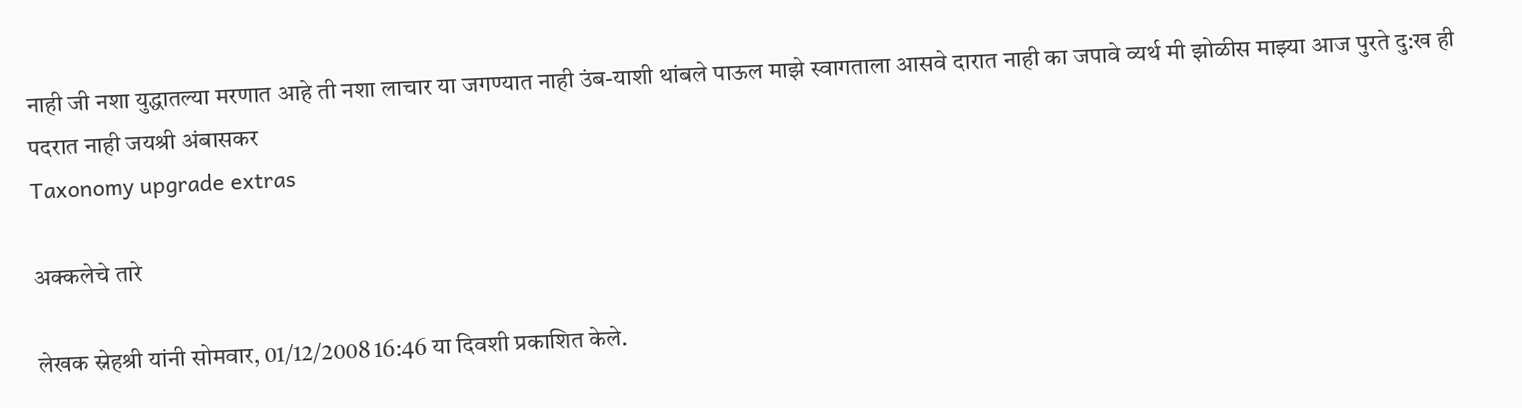नाही जी नशा युद्धातल्या मरणात आहे ती नशा लाचार या जगण्यात नाही उंब-याशी थांबले पाऊल माझे स्वागताला आसवे दारात नाही का जपावे व्यर्थ मी झोळीस माझ्या आज पुरते दु:ख ही पदरात नाही जयश्री अंबासकर
Taxonomy upgrade extras

अक्कलेचे तारे

लेखक स्नेहश्री यांनी सोमवार, 01/12/2008 16:46 या दिवशी प्रकाशित केले.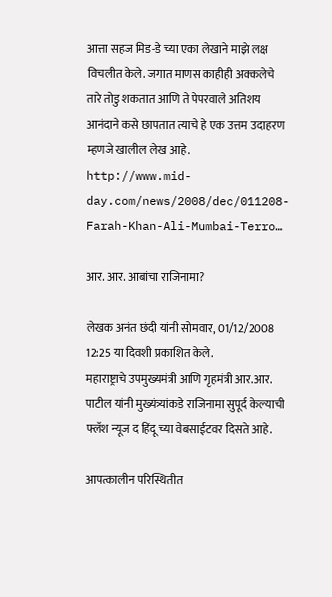आत्ता सहज मिड-डे च्या एका लेखाने माझे लक्ष विचलीत केले. जगात माणस काहीही अक्कलेचे तारे तोडु शकतात आणि ते पेपरवाले अतिशय आनंदाने कसे छापतात त्याचे हे एक उत्तम उदाहरण म्हणजे खालील लेख आहे. http://www.mid-day.com/news/2008/dec/011208-Farah-Khan-Ali-Mumbai-Terro…

आर. आर. आबांचा राजिनामा?

लेखक अनंत छंदी यांनी सोमवार, 01/12/2008 12:25 या दिवशी प्रकाशित केले.
महाराष्ट्राचे उपमुख्यमंत्री आणि गृहमंत्री आर.आर. पाटील यांनी मुख्यंत्र्यांकडे राजिनामा सुपूर्द केल्याची फ्लॅश न्यूज द हिंदू च्या वेबसाईटवर दिसते आहे.

आपत्कालीन परिस्थितीत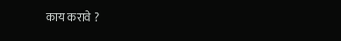काय करावे ?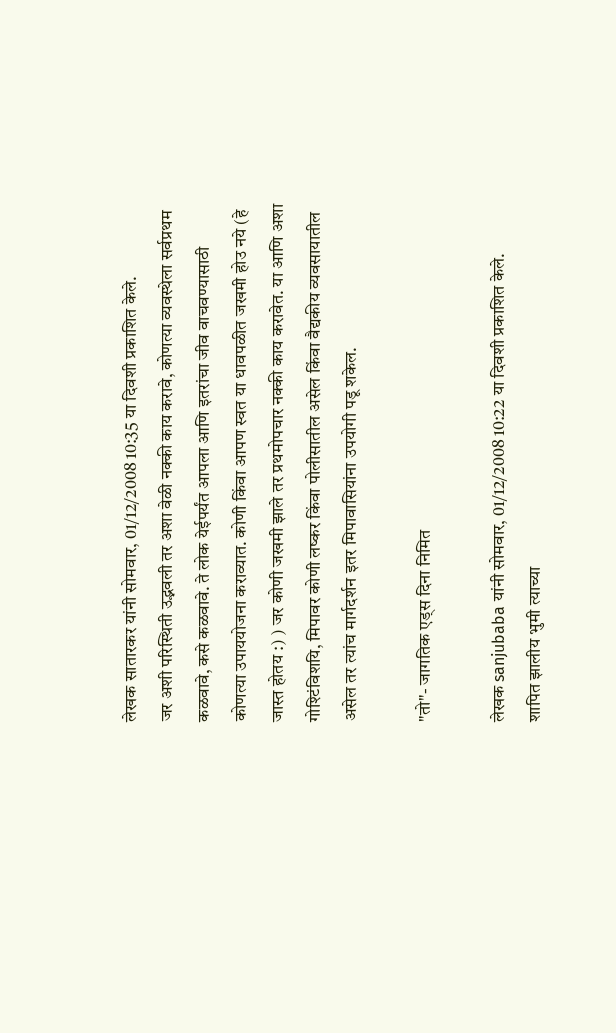लेखक सातारकर यांनी सोमवार, 01/12/2008 10:35 या दिवशी प्रकाशित केले.
जर अशी परिस्थिती उद्भवली तर अशा वेळी नक्की काय करावे, कोणत्या व्यवस्थेला सर्वप्रथम कळवावे, कसे कळवावे. ते लोक येईपर्यंत आपला आणि इतरांचा जीव वाचवण्यासाठी कोणत्या उपाययोजना कराव्यात. कोणी किंवा आपण स्वत या धावपळीत जखमी होउ नये (हे जास्त होतय :) ) जर कोणी जखमी झाले तर प्रथमोपचार नक्की काय करावेत. या आणि अशा गोश्टिंविशयि, मिपावर कोणी लष्कर किंवा पोलीसातील असेल किंवा वैद्यकीय व्यवसायातील असेल तर त्यांच मार्गदर्शन इतर मिपावासियांना उपयोगी पडू शकेल.

"तो"- जागतिक एड्स दिना निमित

लेखक sanjubaba यांनी सोमवार, 01/12/2008 10:22 या दिवशी प्रकाशित केले.
शापित झालीय भुमी त्याच्या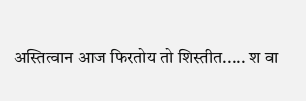अस्तित्वान आज फिरतोय तो शिस्तीत..... श वा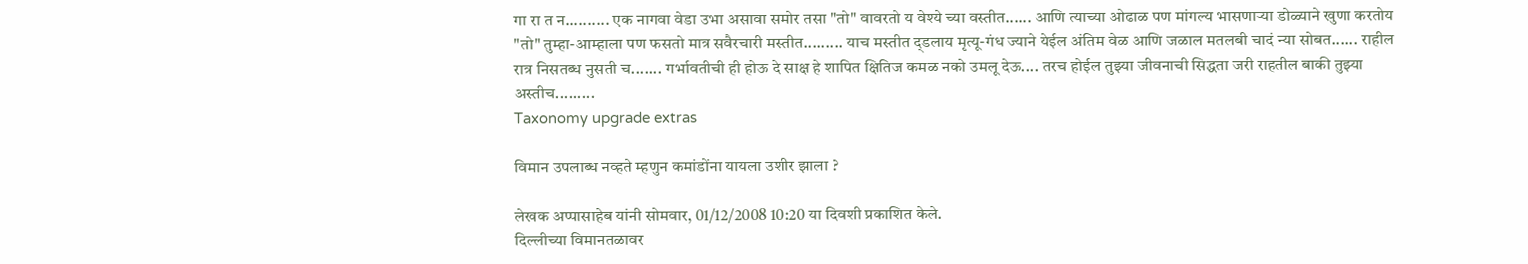गा रा त न.......... एक नागवा वेडा उभा असावा समोर तसा "तो" वावरतो य वेश्ये च्या वस्तीत...... आणि त्याच्या ओढाळ पण मांगल्य भासणार्‍या डोळ्याने खुणा करतोय "तो" तुम्हा-आम्हाला पण फसतो मात्र सवैरचारी मस्तीत......... याच मस्तीत द्डलाय मृत्यू-गंध ज्याने येईल अंतिम वेळ आणि जळाल मतलबी चादं न्या सोबत...... राहील रात्र निसतब्ध नुसती च....... गर्भावतीची ही होऊ दे साक्ष हे शापित क्षितिज कमळ नको उमलू देऊ.... तरच होईल तुझ्या जीवनाची सिद्धता जरी राहतील बाकी तुझ्या अस्तीच.........
Taxonomy upgrade extras

विमान उपलाब्ध नव्हते म्हणुन कमांडोंना यायला उशीर झाला ?

लेखक अप्पासाहेब यांनी सोमवार, 01/12/2008 10:20 या दिवशी प्रकाशित केले.
दिल्लीच्या विमानतळावर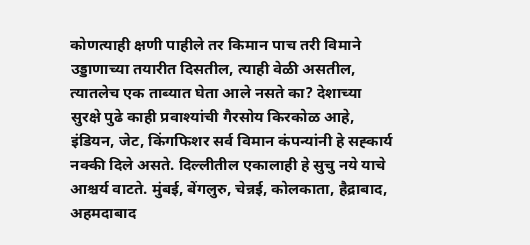कोणत्याही क्षणी पाहीले तर किमान पाच तरी विमाने उड्डाणाच्या तयारीत दिसतील, त्याही वेळी असतील, त्यातलेच एक ताब्यात घेता आले नसते का? देशाच्या सुरक्षे पुढे काही प्रवाश्यांची गैरसोय किरकोळ आहे, इंडियन, जेट, किंगफिशर सर्व विमान कंपन्यांनी हे सह्कार्य नक्की दिले असते. दिल्लीतील एकालाही हे सुचु नये याचे आश्चर्य वाटते. मुंबई, बेंगलुरु, चेन्नई, कोलकाता, हैद्राबाद, अहमदाबाद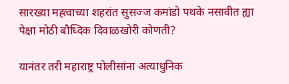सारख्या मह्त्वाच्या शहरांत सुसज्ज कमांडो पथके नसावीत ह्या पेक्षा मोठी बौध्दिक दिवाळखोरी कोणती?

यानंतर तरी महाराष्ट्र पोलीसांना अत्याधुनिक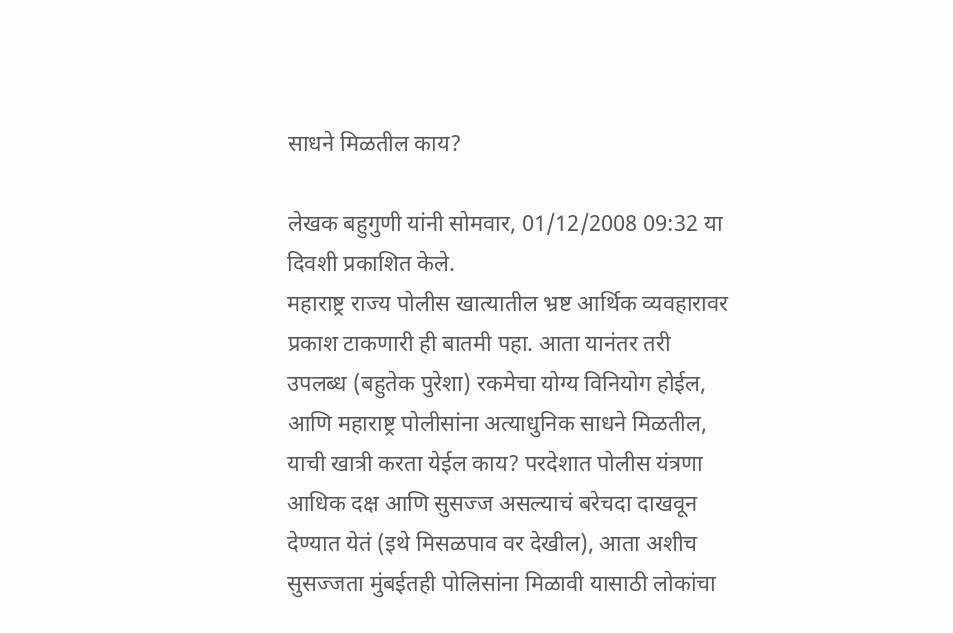साधने मिळतील काय?

लेखक बहुगुणी यांनी सोमवार, 01/12/2008 09:32 या दिवशी प्रकाशित केले.
महाराष्ट्र राज्य पोलीस खात्यातील भ्रष्ट आर्थिक व्यवहारावर प्रकाश टाकणारी ही बातमी पहा. आता यानंतर तरी उपलब्ध (बहुतेक पुरेशा) रकमेचा योग्य विनियोग होईल, आणि महाराष्ट्र पोलीसांना अत्याधुनिक साधने मिळतील, याची खात्री करता येईल काय? परदेशात पोलीस यंत्रणा आधिक दक्ष आणि सुसज्ज असल्याचं बरेचदा दाखवून देण्यात येतं (इथे मिसळपाव वर देखील), आता अशीच सुसज्जता मुंबईतही पोलिसांना मिळावी यासाठी लोकांचा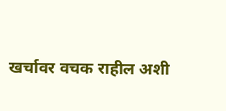खर्चावर वचक राहील अशी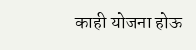काही योजना होऊ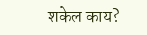शकेल काय?